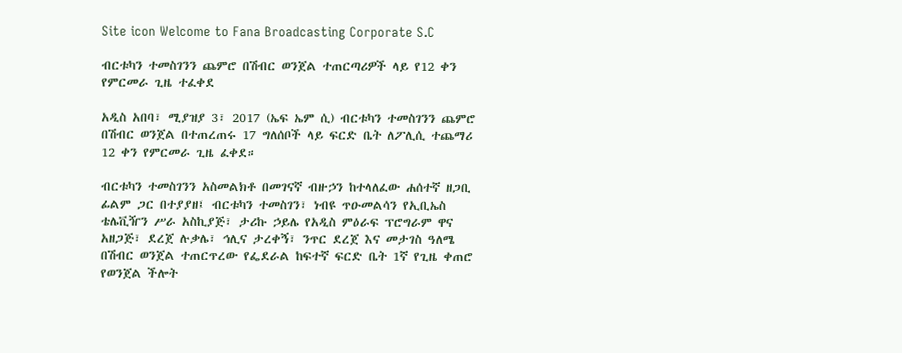Site icon Welcome to Fana Broadcasting Corporate S.C

ብርቱካን ተመስገንን ጨምሮ በሽብር ወንጀል ተጠርጣሪዎች ላይ የ12 ቀን የምርመራ ጊዜ ተፈቀደ

አዲስ አበባ፣ ሚያዝያ 3፣ 2017 (ኤፍ ኤም ሲ) ብርቱካን ተመስገንን ጨምሮ በሽብር ወንጀል በተጠረጠሩ 17 ግለሰቦች ላይ ፍርድ ቤት ለፖሊሲ ተጨማሪ 12 ቀን የምርመራ ጊዜ ፈቀደ።

ብርቱካን ተመስገንን አስመልክቶ በመገናኛ ብዙኃን ከተላለፈው ሐሰተኛ ዘጋቢ ፊልም ጋር በተያያዘ፤ ብርቱካን ተመስገን፣ ነብዩ ጥዑመልሳን የኢቢኤስ ቴሌቪዥን ሥራ አስኪያጅ፣ ታሪኩ ኃይሌ የአዲስ ምዕራፍ ፕሮግራም ዋና አዘጋጅ፣ ደረጀ ሉቃሌ፣ ኅሊና ታረቀኝ፣ ንጥር ደረጀ እና መታገስ ዓለሜ በሽብር ወንጀል ተጠርጥረው የፌደራል ከፍተኛ ፍርድ ቤት 1ኛ የጊዜ ቀጠሮ የወንጀል ችሎት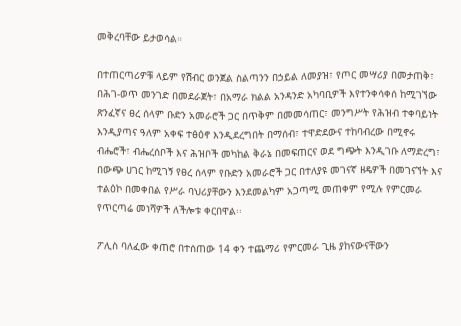መቅረባቸው ይታወሳል።

በተጠርጣሪዎቹ ላይም የሽብር ወንጀል ስልጣንን በኃይል ለመያዝ፣ የጦር መሣሪያ በመታጠቅ፣ በሕገ-ወጥ መንገድ በመደራጀት፣ በአማራ ክልል አንዳንድ አካባቢዎች እየተንቀሳቀሰ ከሚገኘው ጽንፈኛና ፀረ ሰላም ቡድን አመራሮች ጋር በጥቅም በመመሳጠር፣ መንግሥት የሕዝብ ተቀባይነት እንዲያጣና ዓለም አቀፍ ተፅዕኖ እንዲደረግበት በማሰብ፣ ተዋድደውና ተከባብረው በሚኖሩ ብሔሮች፣ ብሔረሰቦች እና ሕዝቦች መካከል ቅራኔ በመፍጠርና ወደ ግጭት እንዲገቡ ለማድረግ፣ በውጭ ሀገር ከሚገኝ የፀረ ሰላም የቡድን አመራሮች ጋር በተለያዩ መገናኛ ዘዴዎች በመገናኘት እና ተልዕኮ በመቀበል የሥራ ባህሪያቸውን እንደመልካም አጋጣሚ መጠቀም የሚሉ የምርመራ የጥርጣሬ መነሻዎች ለችሎቱ ቀርበዋል፡፡

ፖሊስ ባለፈው ቀጠሮ በተሰጠው 14 ቀን ተጨማሪ የምርመራ ጊዜ ያከናውናቸውን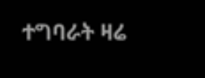ተግባራት ዛሬ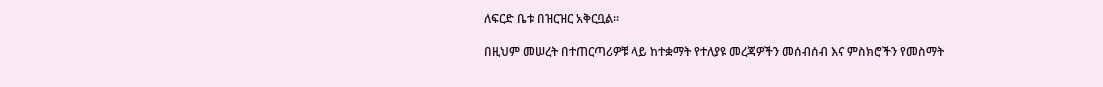ለፍርድ ቤቱ በዝርዝር አቅርቧል።

በዚህም መሠረት በተጠርጣሪዎቹ ላይ ከተቋማት የተለያዩ መረጃዎችን መሰብሰብ እና ምስክሮችን የመስማት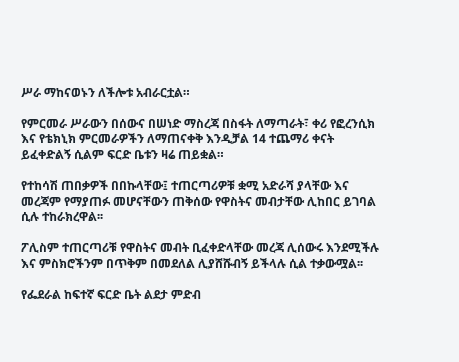ሥራ ማከናወኑን ለችሎቱ አብራርቷል።

የምርመራ ሥራውን በሰውና በሠነድ ማስረጃ በስፋት ለማጣራት፣ ቀሪ የፎረንሲክ እና የቴክኒክ ምርመራዎችን ለማጠናቀቅ እንዲቻል 14 ተጨማሪ ቀናት ይፈቀድልኝ ሲልም ፍርድ ቤቱን ዛሬ ጠይቋል።

የተከሳሽ ጠበቃዎች በበኩላቸው፤ ተጠርጣሪዎቹ ቋሚ አድራሻ ያላቸው እና መረጃም የማያጠፉ መሆናቸውን ጠቅሰው የዋስትና መብታቸው ሊከበር ይገባል ሲሉ ተከራክረዋል፡፡

ፖሊስም ተጠርጣሪቹ የዋስትና መብት ቢፈቀድላቸው መረጃ ሊሰውሩ እንደሚችሉ እና ምስክሮችንም በጥቅም በመደለል ሊያሸሹብኝ ይችላሉ ሲል ተቃውሟል፡፡

የፌደራል ከፍተኛ ፍርድ ቤት ልደታ ምድብ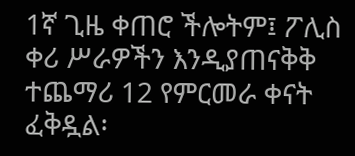1ኛ ጊዜ ቀጠሮ ችሎትም፤ ፖሊስ ቀሪ ሥራዎችን እንዲያጠናቅቅ ተጨማሪ 12 የምርመራ ቀናት ፈቅዷል፡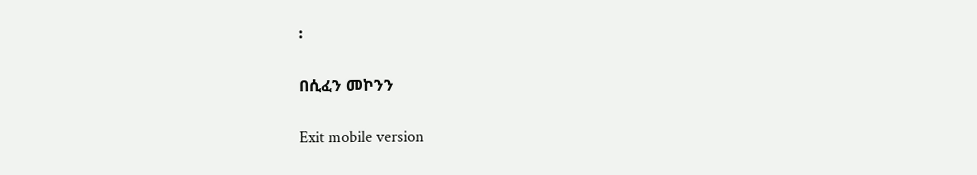፡

በሲፈን መኮንን

Exit mobile version